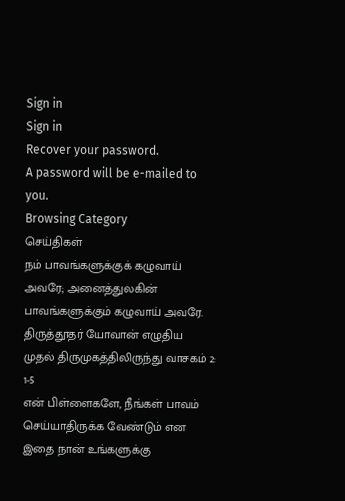Sign in
Sign in
Recover your password.
A password will be e-mailed to you.
Browsing Category
செய்திகள்
நம் பாவங்களுக்குக் கழுவாய் அவரே; அனைத்துலகின் பாவங்களுக்கும் கழுவாய் அவரே.
திருத்தூதர் யோவான் எழுதிய முதல் திருமுகத்திலிருந்து வாசகம் 2: 1-5
என் பிள்ளைகளே, நீங்கள் பாவம் செய்யாதிருக்க வேண்டும் என இதை நான் உங்களுக்கு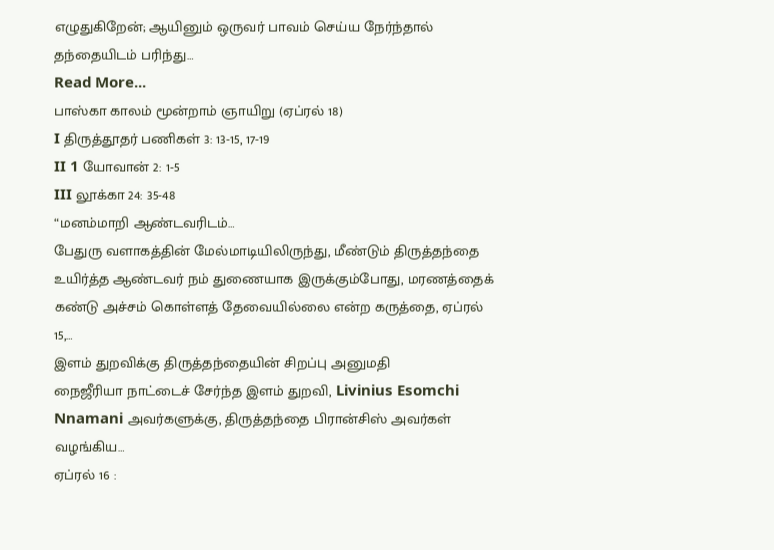எழுதுகிறேன்; ஆயினும் ஒருவர் பாவம் செய்ய நேர்ந்தால் தந்தையிடம் பரிந்து…
Read More...
பாஸ்கா காலம் மூன்றாம் ஞாயிறு (ஏப்ரல் 18)
I திருத்தூதர் பணிகள் 3: 13-15, 17-19
II 1 யோவான் 2: 1-5
III லூக்கா 24: 35-48
“மனம்மாறி ஆண்டவரிடம்…
பேதுரு வளாகத்தின் மேல்மாடியிலிருந்து, மீண்டும் திருத்தந்தை
உயிர்த்த ஆண்டவர் நம் துணையாக இருக்கும்போது, மரணத்தைக் கண்டு அச்சம் கொள்ளத் தேவையில்லை என்ற கருத்தை, ஏப்ரல் 15,…
இளம் துறவிக்கு திருத்தந்தையின் சிறப்பு அனுமதி
நைஜீரியா நாட்டைச் சேர்ந்த இளம் துறவி, Livinius Esomchi Nnamani அவர்களுக்கு, திருத்தந்தை பிரான்சிஸ் அவர்கள் வழங்கிய…
ஏப்ரல் 16 :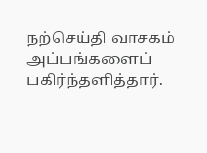நற்செய்தி வாசகம்
அப்பங்களைப் பகிர்ந்தளித்தார்.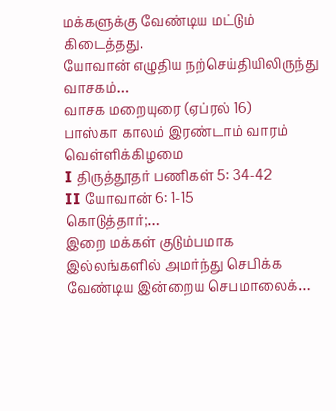மக்களுக்கு வேண்டிய மட்டும் கிடைத்தது.
யோவான் எழுதிய நற்செய்தியிலிருந்து வாசகம்…
வாசக மறையுரை (ஏப்ரல் 16)
பாஸ்கா காலம் இரண்டாம் வாரம் வெள்ளிக்கிழமை
I திருத்தூதர் பணிகள் 5: 34-42
II யோவான் 6: 1-15
கொடுத்தார்;…
இறை மக்கள் குடும்பமாக இல்லங்களில் அமர்ந்து செபிக்க வேண்டிய இன்றைய செபமாலைக்…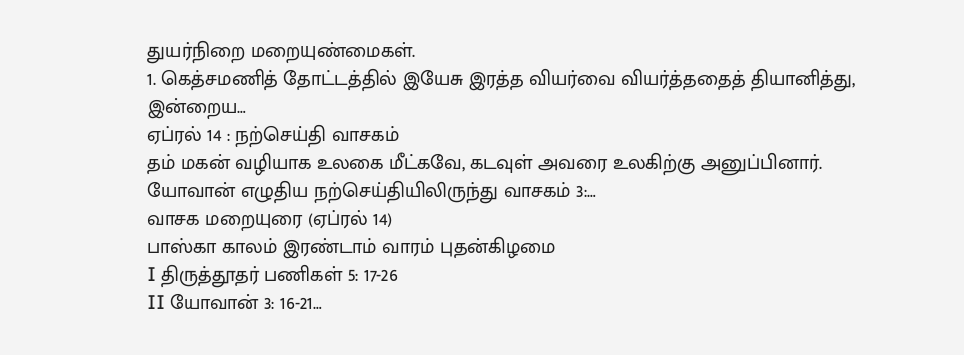துயர்நிறை மறையுண்மைகள்.
1. கெத்சமணித் தோட்டத்தில் இயேசு இரத்த வியர்வை வியர்த்ததைத் தியானித்து,
இன்றைய…
ஏப்ரல் 14 : நற்செய்தி வாசகம்
தம் மகன் வழியாக உலகை மீட்கவே, கடவுள் அவரை உலகிற்கு அனுப்பினார்.
யோவான் எழுதிய நற்செய்தியிலிருந்து வாசகம் 3:…
வாசக மறையுரை (ஏப்ரல் 14)
பாஸ்கா காலம் இரண்டாம் வாரம் புதன்கிழமை
I திருத்தூதர் பணிகள் 5: 17-26
II யோவான் 3: 16-21…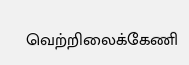வெற்றிலைக்கேணி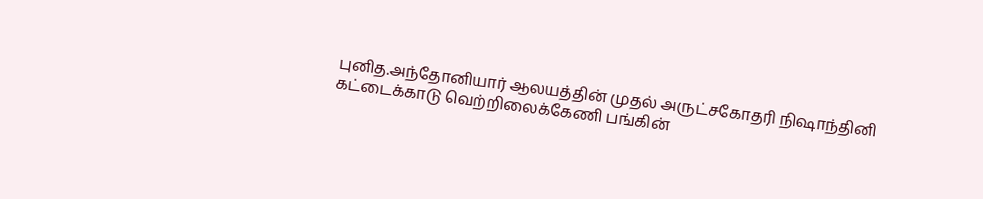புனித.அந்தோனியார் ஆலயத்தின் முதல் அருட்சகோதரி நிஷாந்தினி
கட்டைக்காடு வெற்றிலைக்கேணி பங்கின்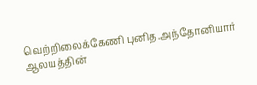வெற்றிலைக்கேணி புனித.அந்தோனியார் ஆலயத்தின்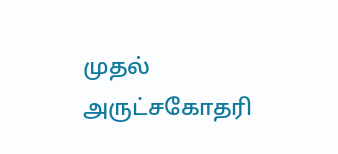முதல் அருட்சகோதரி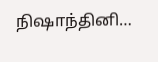நிஷாந்தினி…